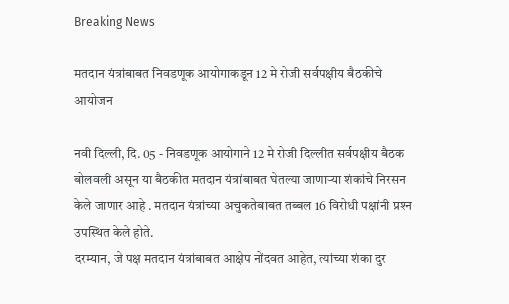Breaking News

मतदान यंत्रांबाबत निवडणूक आयोगाकडून 12 मे रोजी सर्वपक्षीय बैठकीचे आयोजन

नवी दिल्ली, दि. 05 - निवडणूक आयोगाने 12 मे रोजी दिल्लीत सर्वपक्षीय बैठक बोलवली असून या बैठकीत मतदान यंत्रांबाबत घेतल्या जाणार्‍या शंकांचे निरसन केले जाणार आहे . मतदान यंत्रांच्या अचुकतेबाबत तब्बल 16 विरोधी पक्षांनी प्रश्‍न उपस्थित केले होते.
दरम्यान, जे पक्ष मतदान यंत्रांबाबत आक्षेप नोंदवत आहेत, त्यांच्या शंका दुर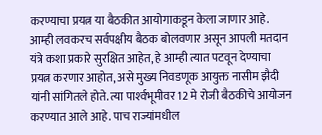करण्याचा प्रयत्न या बैठकीत आयोगाकडून केला जाणार आहे. आम्ही लवकरच सर्वपक्षीय बैठक बोलवणार असून आपली मतदान यंत्रे कशा प्रकारे सुरक्षित आहेत, हे आम्ही त्यात पटवून देण्याचा प्रयत्न करणार आहोत, असे मुख्य निवडणूक आयुक्त नासीम झैदी यांनी सांगितले होते. त्या पार्श्‍वभूमीवर 12 मे रोजी बैठकीचे आयोजन करण्यात आले आहे. पाच राज्यांमधील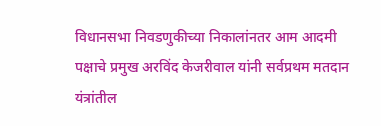विधानसभा निवडणुकीच्या निकालांनतर आम आदमी पक्षाचे प्रमुख अरविंद केजरीवाल यांनी सर्वप्रथम मतदान यंत्रांतील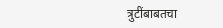त्रुटींबाबतचा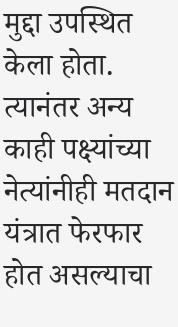मुद्दा उपस्थित केला होता. त्यानंतर अन्य काही पक्ष्यांच्या नेत्यांनीही मतदान यंत्रात फेरफार होत असल्याचा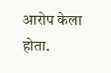आरोप केला होता.